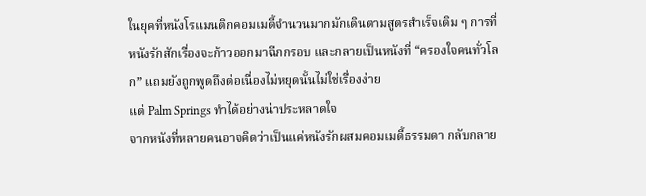ในยุคที่หนังโรแมนติกคอมเมดี้จำนวนมากมักเดินตามสูตรสำเร็จเดิม ๆ การที่หนังรักสักเรื่องจะก้าวออกมาฉีกกรอบ และกลายเป็นหนังที่ “ครองใจคนทั่วโลก” แถมยังถูกพูดถึงต่อเนื่องไม่หยุดนั้นไม่ใช่เรื่องง่าย
แต่ Palm Springs ทำได้อย่างน่าประหลาดใจ
จากหนังที่หลายคนอาจคิดว่าเป็นแค่หนังรักผสมคอมเมดี้ธรรมดา กลับกลาย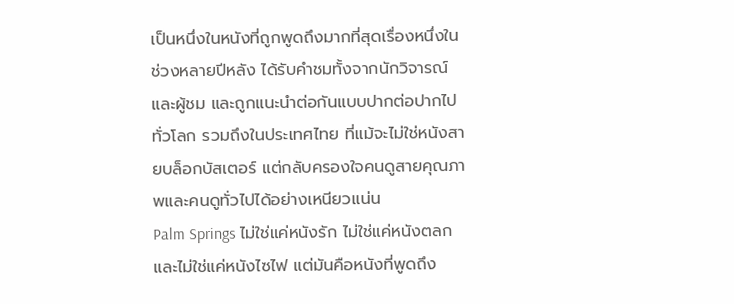เป็นหนึ่งในหนังที่ถูกพูดถึงมากที่สุดเรื่องหนึ่งในช่วงหลายปีหลัง ได้รับคำชมทั้งจากนักวิจารณ์และผู้ชม และถูกแนะนำต่อกันแบบปากต่อปากไปทั่วโลก รวมถึงในประเทศไทย ที่แม้จะไม่ใช่หนังสายบล็อกบัสเตอร์ แต่กลับครองใจคนดูสายคุณภาพและคนดูทั่วไปได้อย่างเหนียวแน่น
Palm Springs ไม่ใช่แค่หนังรัก ไม่ใช่แค่หนังตลก และไม่ใช่แค่หนังไซไฟ แต่มันคือหนังที่พูดถึง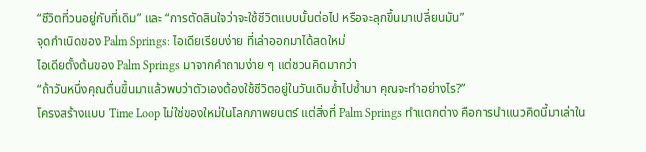“ชีวิตที่วนอยู่กับที่เดิม” และ “การตัดสินใจว่าจะใช้ชีวิตแบบนั้นต่อไป หรือจะลุกขึ้นมาเปลี่ยนมัน”
จุดกำเนิดของ Palm Springs: ไอเดียเรียบง่าย ที่เล่าออกมาได้สดใหม่
ไอเดียตั้งต้นของ Palm Springs มาจากคำถามง่าย ๆ แต่ชวนคิดมากว่า
“ถ้าวันหนึ่งคุณตื่นขึ้นมาแล้วพบว่าตัวเองต้องใช้ชีวิตอยู่ในวันเดิมซ้ำไปซ้ำมา คุณจะทำอย่างไร?”
โครงสร้างแบบ Time Loop ไม่ใช่ของใหม่ในโลกภาพยนตร์ แต่สิ่งที่ Palm Springs ทำแตกต่าง คือการนำแนวคิดนี้มาเล่าใน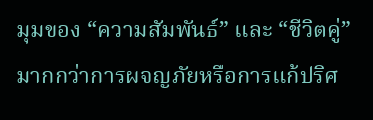มุมของ “ความสัมพันธ์” และ “ชีวิตคู่” มากกว่าการผจญภัยหรือการแก้ปริศ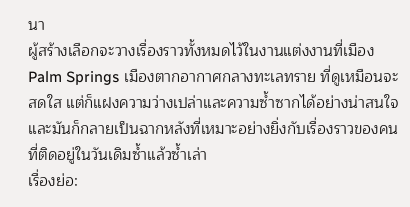นา
ผู้สร้างเลือกจะวางเรื่องราวทั้งหมดไว้ในงานแต่งงานที่เมือง Palm Springs เมืองตากอากาศกลางทะเลทราย ที่ดูเหมือนจะสดใส แต่ก็แฝงความว่างเปล่าและความซ้ำซากได้อย่างน่าสนใจ และมันก็กลายเป็นฉากหลังที่เหมาะอย่างยิ่งกับเรื่องราวของคนที่ติดอยู่ในวันเดิมซ้ำแล้วซ้ำเล่า
เรื่องย่อ: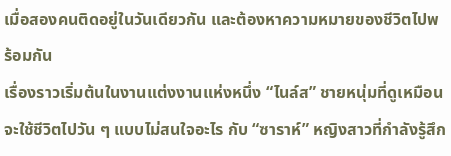เมื่อสองคนติดอยู่ในวันเดียวกัน และต้องหาความหมายของชีวิตไปพร้อมกัน
เรื่องราวเริ่มต้นในงานแต่งงานแห่งหนึ่ง “ไนล์ส” ชายหนุ่มที่ดูเหมือนจะใช้ชีวิตไปวัน ๆ แบบไม่สนใจอะไร กับ “ซาราห์” หญิงสาวที่กำลังรู้สึก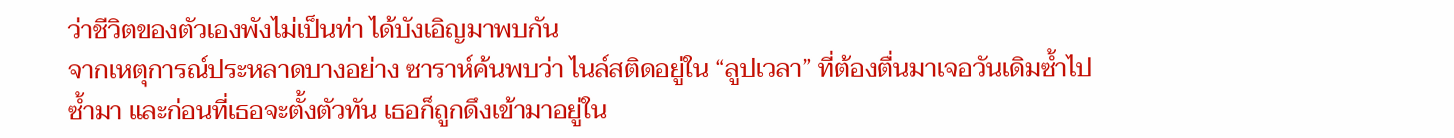ว่าชีวิตของตัวเองพังไม่เป็นท่า ได้บังเอิญมาพบกัน
จากเหตุการณ์ประหลาดบางอย่าง ซาราห์ค้นพบว่า ไนล์สติดอยู่ใน “ลูปเวลา” ที่ต้องตื่นมาเจอวันเดิมซ้ำไปซ้ำมา และก่อนที่เธอจะตั้งตัวทัน เธอก็ถูกดึงเข้ามาอยู่ใน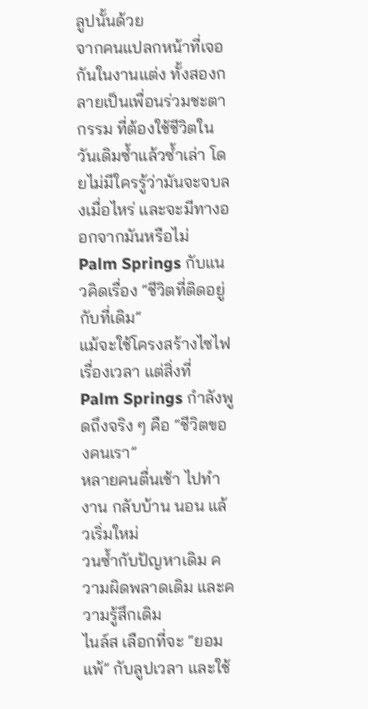ลูปนั้นด้วย
จากคนแปลกหน้าที่เจอกันในงานแต่ง ทั้งสองกลายเป็นเพื่อนร่วมชะตากรรม ที่ต้องใช้ชีวิตในวันเดิมซ้ำแล้วซ้ำเล่า โดยไม่มีใครรู้ว่ามันจะจบลงเมื่อไหร่ และจะมีทางออกจากมันหรือไม่
Palm Springs กับแนวคิดเรื่อง “ชีวิตที่ติดอยู่กับที่เดิม”
แม้จะใช้โครงสร้างไซไฟเรื่องเวลา แต่สิ่งที่ Palm Springs กำลังพูดถึงจริง ๆ คือ “ชีวิตของคนเรา”
หลายคนตื่นเช้า ไปทำงาน กลับบ้าน นอน แล้วเริ่มใหม่
วนซ้ำกับปัญหาเดิม ความผิดพลาดเดิม และความรู้สึกเดิม
ไนล์ส เลือกที่จะ “ยอมแพ้” กับลูปเวลา และใช้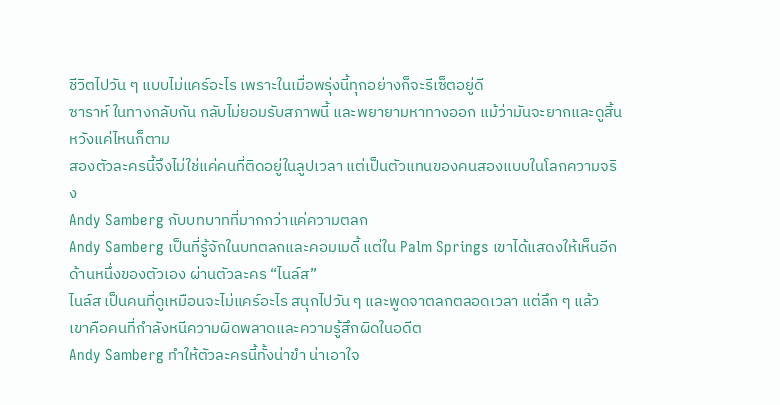ชีวิตไปวัน ๆ แบบไม่แคร์อะไร เพราะในเมื่อพรุ่งนี้ทุกอย่างก็จะรีเซ็ตอยู่ดี
ซาราห์ ในทางกลับกัน กลับไม่ยอมรับสภาพนี้ และพยายามหาทางออก แม้ว่ามันจะยากและดูสิ้นหวังแค่ไหนก็ตาม
สองตัวละครนี้จึงไม่ใช่แค่คนที่ติดอยู่ในลูปเวลา แต่เป็นตัวแทนของคนสองแบบในโลกความจริง
Andy Samberg กับบทบาทที่มากกว่าแค่ความตลก
Andy Samberg เป็นที่รู้จักในบทตลกและคอมเมดี้ แต่ใน Palm Springs เขาได้แสดงให้เห็นอีกด้านหนึ่งของตัวเอง ผ่านตัวละคร “ไนล์ส”
ไนล์ส เป็นคนที่ดูเหมือนจะไม่แคร์อะไร สนุกไปวัน ๆ และพูดจาตลกตลอดเวลา แต่ลึก ๆ แล้ว เขาคือคนที่กำลังหนีความผิดพลาดและความรู้สึกผิดในอดีต
Andy Samberg ทำให้ตัวละครนี้ทั้งน่าขำ น่าเอาใจ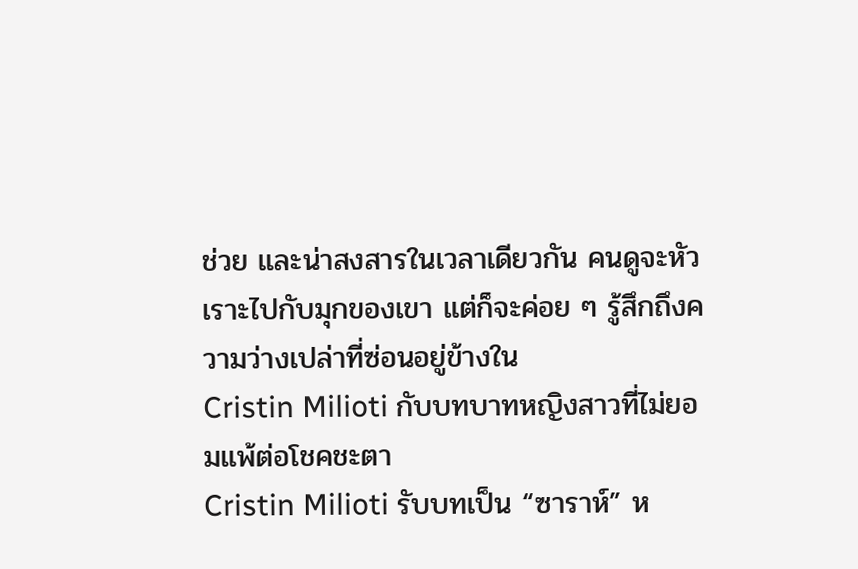ช่วย และน่าสงสารในเวลาเดียวกัน คนดูจะหัวเราะไปกับมุกของเขา แต่ก็จะค่อย ๆ รู้สึกถึงความว่างเปล่าที่ซ่อนอยู่ข้างใน
Cristin Milioti กับบทบาทหญิงสาวที่ไม่ยอมแพ้ต่อโชคชะตา
Cristin Milioti รับบทเป็น “ซาราห์” ห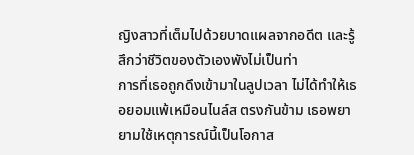ญิงสาวที่เต็มไปด้วยบาดแผลจากอดีต และรู้สึกว่าชีวิตของตัวเองพังไม่เป็นท่า
การที่เธอถูกดึงเข้ามาในลูปเวลา ไม่ได้ทำให้เธอยอมแพ้เหมือนไนล์ส ตรงกันข้าม เธอพยายามใช้เหตุการณ์นี้เป็นโอกาส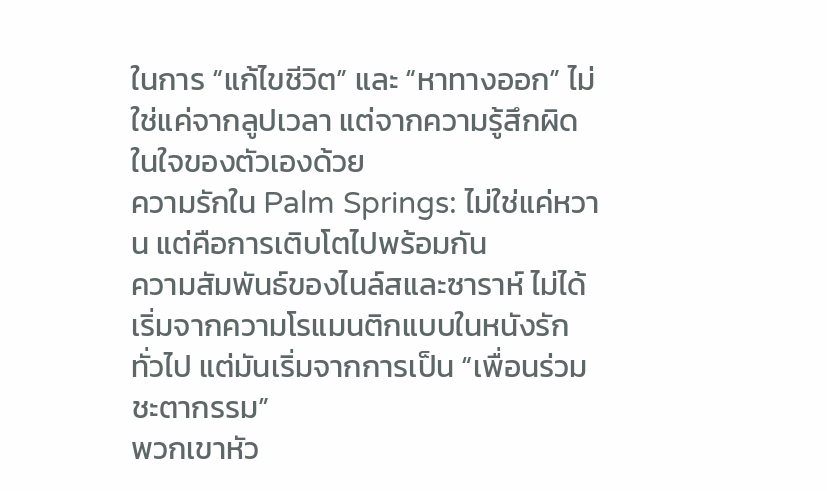ในการ “แก้ไขชีวิต” และ “หาทางออก” ไม่ใช่แค่จากลูปเวลา แต่จากความรู้สึกผิดในใจของตัวเองด้วย
ความรักใน Palm Springs: ไม่ใช่แค่หวาน แต่คือการเติบโตไปพร้อมกัน
ความสัมพันธ์ของไนล์สและซาราห์ ไม่ได้เริ่มจากความโรแมนติกแบบในหนังรักทั่วไป แต่มันเริ่มจากการเป็น “เพื่อนร่วมชะตากรรม”
พวกเขาหัว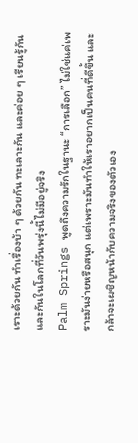เราะด้วยกัน ทำเรื่องบ้า ๆ ด้วยกัน ทะเลาะกัน และค่อย ๆ เรียนรู้กันและกันในโลกที่วันพรุ่งนี้ไม่มีอยู่จริง
Palm Springs พูดถึงความรักในฐานะ “การเลือก” ไม่ใช่แค่เพราะมันง่ายหรือสนุก แต่เพราะมันทำให้เราอยากเป็นคนที่ดีขึ้น และกล้าจะเผชิญหน้ากับความจริงของตัวเอง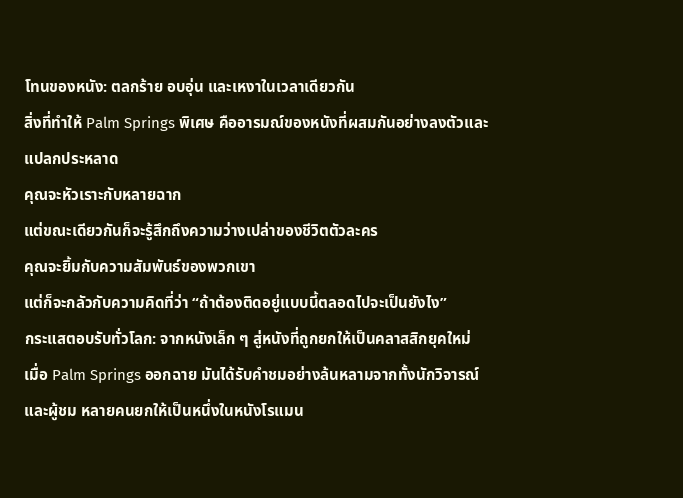โทนของหนัง: ตลกร้าย อบอุ่น และเหงาในเวลาเดียวกัน
สิ่งที่ทำให้ Palm Springs พิเศษ คืออารมณ์ของหนังที่ผสมกันอย่างลงตัวและแปลกประหลาด
คุณจะหัวเราะกับหลายฉาก
แต่ขณะเดียวกันก็จะรู้สึกถึงความว่างเปล่าของชีวิตตัวละคร
คุณจะยิ้มกับความสัมพันธ์ของพวกเขา
แต่ก็จะกลัวกับความคิดที่ว่า “ถ้าต้องติดอยู่แบบนี้ตลอดไปจะเป็นยังไง”
กระแสตอบรับทั่วโลก: จากหนังเล็ก ๆ สู่หนังที่ถูกยกให้เป็นคลาสสิกยุคใหม่
เมื่อ Palm Springs ออกฉาย มันได้รับคำชมอย่างล้นหลามจากทั้งนักวิจารณ์และผู้ชม หลายคนยกให้เป็นหนึ่งในหนังโรแมน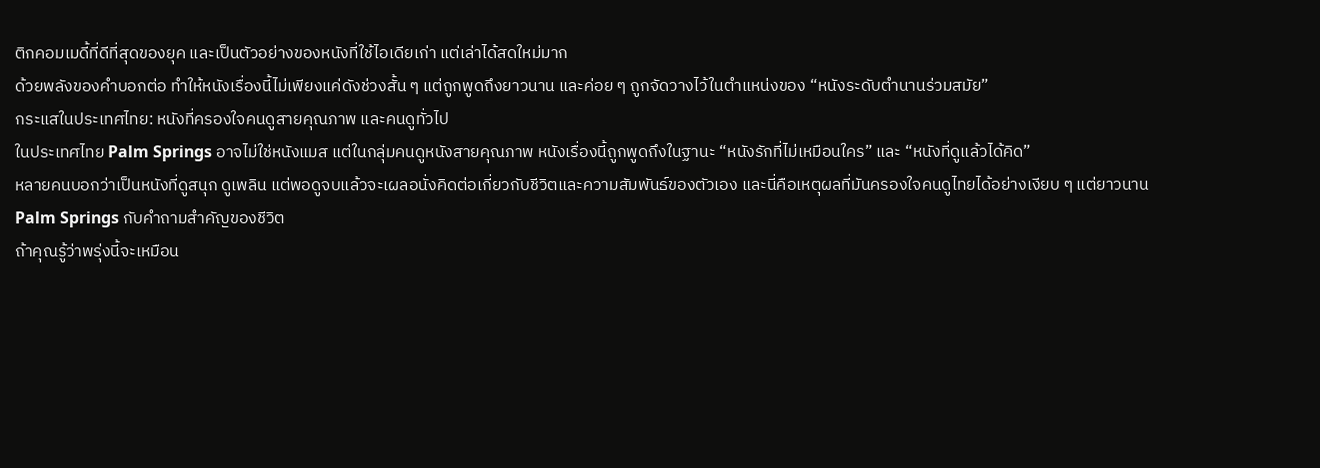ติกคอมเมดี้ที่ดีที่สุดของยุค และเป็นตัวอย่างของหนังที่ใช้ไอเดียเก่า แต่เล่าได้สดใหม่มาก
ด้วยพลังของคำบอกต่อ ทำให้หนังเรื่องนี้ไม่เพียงแค่ดังช่วงสั้น ๆ แต่ถูกพูดถึงยาวนาน และค่อย ๆ ถูกจัดวางไว้ในตำแหน่งของ “หนังระดับตำนานร่วมสมัย”
กระแสในประเทศไทย: หนังที่ครองใจคนดูสายคุณภาพ และคนดูทั่วไป
ในประเทศไทย Palm Springs อาจไม่ใช่หนังแมส แต่ในกลุ่มคนดูหนังสายคุณภาพ หนังเรื่องนี้ถูกพูดถึงในฐานะ “หนังรักที่ไม่เหมือนใคร” และ “หนังที่ดูแล้วได้คิด”
หลายคนบอกว่าเป็นหนังที่ดูสนุก ดูเพลิน แต่พอดูจบแล้วจะเผลอนั่งคิดต่อเกี่ยวกับชีวิตและความสัมพันธ์ของตัวเอง และนี่คือเหตุผลที่มันครองใจคนดูไทยได้อย่างเงียบ ๆ แต่ยาวนาน
Palm Springs กับคำถามสำคัญของชีวิต
ถ้าคุณรู้ว่าพรุ่งนี้จะเหมือน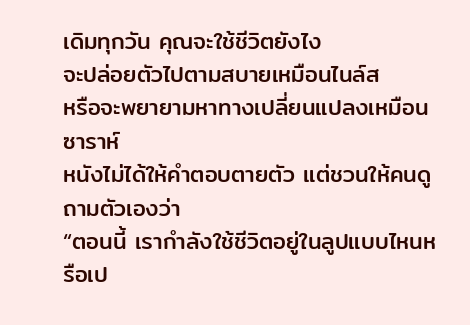เดิมทุกวัน คุณจะใช้ชีวิตยังไง
จะปล่อยตัวไปตามสบายเหมือนไนล์ส
หรือจะพยายามหาทางเปลี่ยนแปลงเหมือนซาราห์
หนังไม่ได้ให้คำตอบตายตัว แต่ชวนให้คนดูถามตัวเองว่า
“ตอนนี้ เรากำลังใช้ชีวิตอยู่ในลูปแบบไหนหรือเป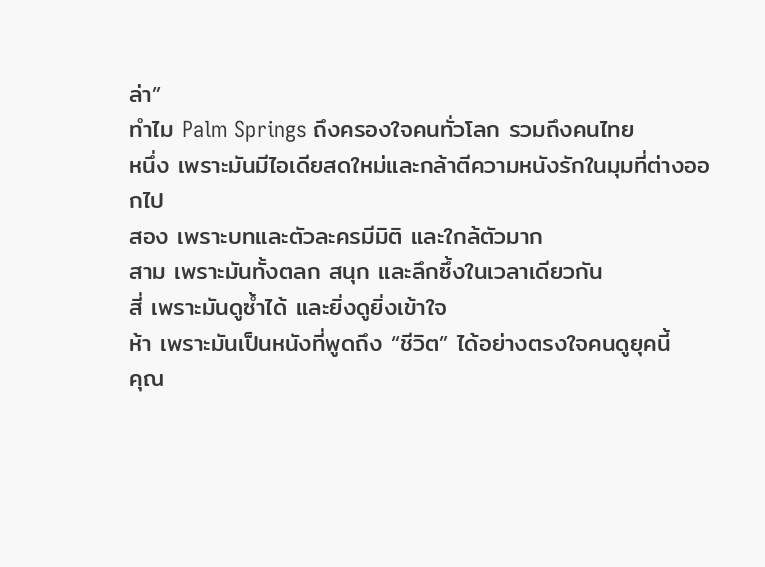ล่า”
ทำไม Palm Springs ถึงครองใจคนทั่วโลก รวมถึงคนไทย
หนึ่ง เพราะมันมีไอเดียสดใหม่และกล้าตีความหนังรักในมุมที่ต่างออกไป
สอง เพราะบทและตัวละครมีมิติ และใกล้ตัวมาก
สาม เพราะมันทั้งตลก สนุก และลึกซึ้งในเวลาเดียวกัน
สี่ เพราะมันดูซ้ำได้ และยิ่งดูยิ่งเข้าใจ
ห้า เพราะมันเป็นหนังที่พูดถึง “ชีวิต” ได้อย่างตรงใจคนดูยุคนี้
คุณ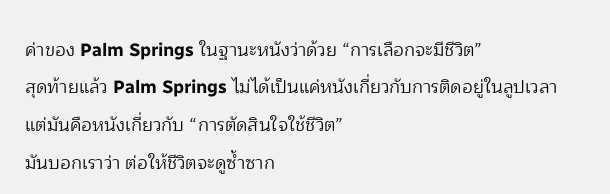ค่าของ Palm Springs ในฐานะหนังว่าด้วย “การเลือกจะมีชีวิต”
สุดท้ายแล้ว Palm Springs ไม่ได้เป็นแค่หนังเกี่ยวกับการติดอยู่ในลูปเวลา แต่มันคือหนังเกี่ยวกับ “การตัดสินใจใช้ชีวิต”
มันบอกเราว่า ต่อให้ชีวิตจะดูซ้ำซาก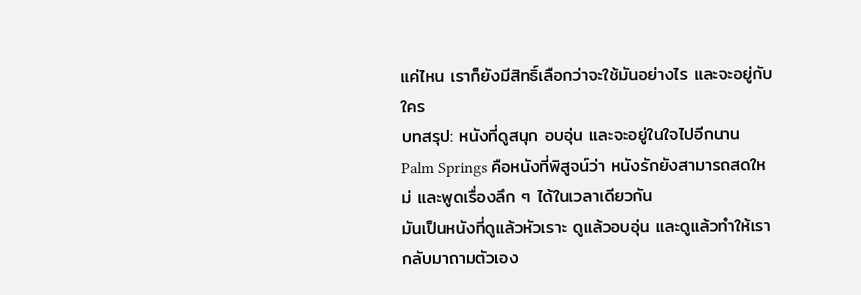แค่ไหน เราก็ยังมีสิทธิ์เลือกว่าจะใช้มันอย่างไร และจะอยู่กับใคร
บทสรุป: หนังที่ดูสนุก อบอุ่น และจะอยู่ในใจไปอีกนาน
Palm Springs คือหนังที่พิสูจน์ว่า หนังรักยังสามารถสดใหม่ และพูดเรื่องลึก ๆ ได้ในเวลาเดียวกัน
มันเป็นหนังที่ดูแล้วหัวเราะ ดูแล้วอบอุ่น และดูแล้วทำให้เรากลับมาถามตัวเอง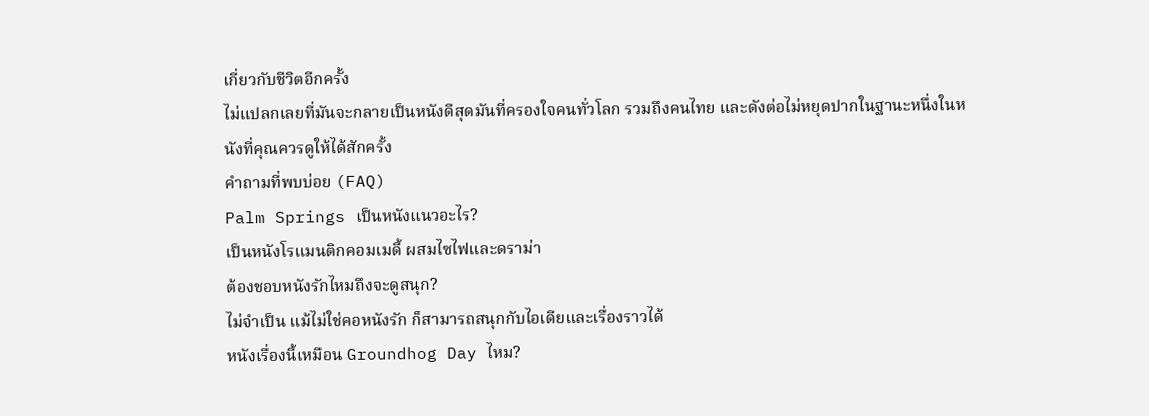เกี่ยวกับชีวิตอีกครั้ง
ไม่แปลกเลยที่มันจะกลายเป็นหนังดีสุดมันที่ครองใจคนทั่วโลก รวมถึงคนไทย และดังต่อไม่หยุดปากในฐานะหนึ่งในหนังที่คุณควรดูให้ได้สักครั้ง
คำถามที่พบบ่อย (FAQ)
Palm Springs เป็นหนังแนวอะไร?
เป็นหนังโรแมนติกคอมเมดี้ ผสมไซไฟและดราม่า
ต้องชอบหนังรักไหมถึงจะดูสนุก?
ไม่จำเป็น แม้ไม่ใช่คอหนังรัก ก็สามารถสนุกกับไอเดียและเรื่องราวได้
หนังเรื่องนี้เหมือน Groundhog Day ไหม?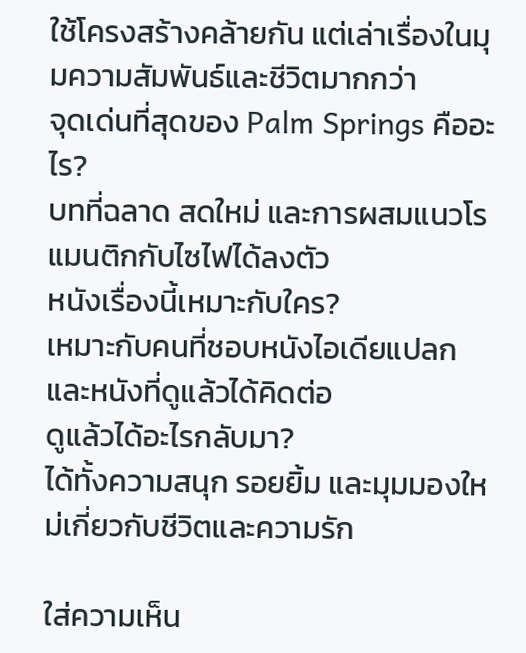ใช้โครงสร้างคล้ายกัน แต่เล่าเรื่องในมุมความสัมพันธ์และชีวิตมากกว่า
จุดเด่นที่สุดของ Palm Springs คืออะไร?
บทที่ฉลาด สดใหม่ และการผสมแนวโรแมนติกกับไซไฟได้ลงตัว
หนังเรื่องนี้เหมาะกับใคร?
เหมาะกับคนที่ชอบหนังไอเดียแปลก และหนังที่ดูแล้วได้คิดต่อ
ดูแล้วได้อะไรกลับมา?
ได้ทั้งความสนุก รอยยิ้ม และมุมมองใหม่เกี่ยวกับชีวิตและความรัก

ใส่ความเห็น